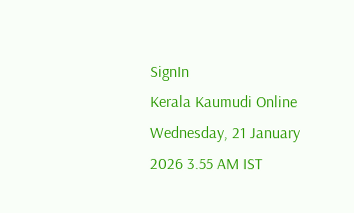SignIn
Kerala Kaumudi Online
Wednesday, 21 January 2026 3.55 AM IST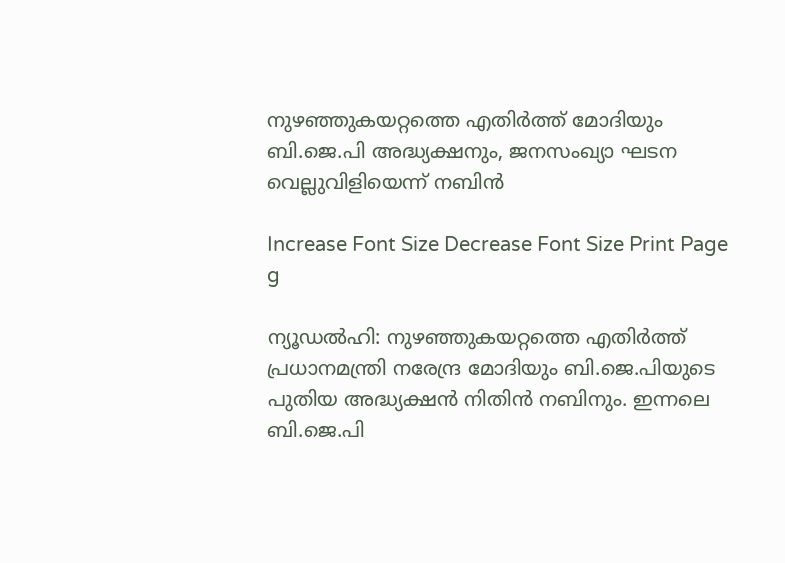നുഴഞ്ഞുകയറ്റത്തെ എതിർത്ത് മോദിയും ബി.ജെ.പി അദ്ധ്യക്ഷനും, ജനസംഖ്യാ ഘടന വെല്ലുവിളിയെന്ന് നബിൻ

Increase Font Size Decrease Font Size Print Page
g

ന്യൂഡൽഹി: നുഴഞ്ഞുകയറ്റത്തെ എതിർത്ത് പ്രധാനമന്ത്രി നരേന്ദ്ര മോദിയും ബി.ജെ.പിയുടെ പുതിയ അദ്ധ്യക്ഷൻ നിതിൻ നബിനും. ഇന്നലെ ബി.ജെ.പി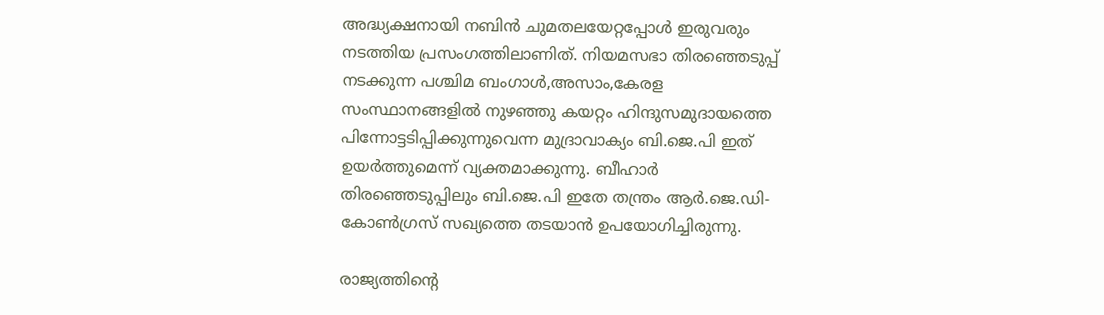അദ്ധ്യക്ഷനായി നബിൻ ചുമതലയേറ്റപ്പോൾ ഇരുവരും നടത്തിയ പ്രസംഗത്തിലാണിത്. നിയമസഭാ തിരഞ്ഞെടുപ്പ് നടക്കുന്ന പശ്ചിമ ബംഗാൾ,അസാം,കേരള സംസ്ഥാനങ്ങളിൽ നുഴഞ്ഞു കയറ്റം ഹിന്ദുസമുദായത്തെ പിന്നോട്ടടിപ്പിക്കുന്നുവെന്ന മുദ്രാവാക്യം ബി.ജെ.പി ഇത് ഉയർത്തുമെന്ന് വ്യക്തമാക്കുന്നു. ബീഹാർ തിരഞ്ഞെടുപ്പിലും ബി.ജെ.പി ഇതേ തന്ത്രം ആർ.ജെ.ഡി-കോൺഗ്രസ് സഖ്യത്തെ തടയാൻ ഉപയോഗിച്ചിരുന്നു.

രാജ്യത്തിന്റെ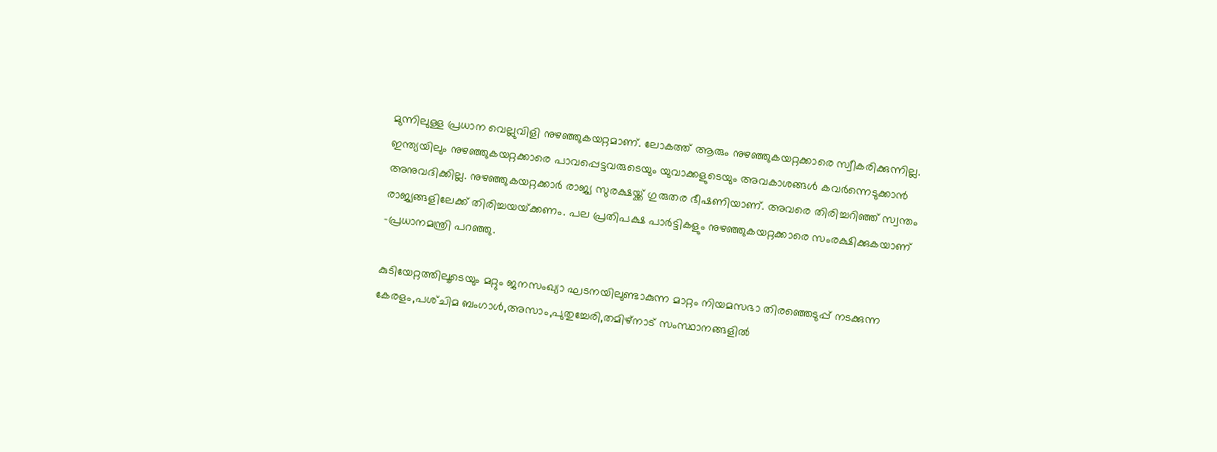മുന്നിലുള്ള പ്രധാന വെല്ലുവിളി നുഴഞ്ഞുകയറ്റമാണ്. ലോകത്ത് ആരും നുഴഞ്ഞുകയറ്റക്കാരെ സ്വീകരിക്കുന്നില്ല. ഇന്ത്യയിലും നുഴഞ്ഞുകയറ്റക്കാരെ പാവപ്പെട്ടവരുടെയും യുവാക്കളുടെയും അവകാശങ്ങൾ കവർന്നെടുക്കാൻ അനുവദിക്കില്ല. നുഴഞ്ഞുകയറ്റക്കാർ രാജ്യ സുരക്ഷയ്ക്ക് ഗുരുതര ഭീഷണിയാണ്. അവരെ തിരിച്ചറിഞ്ഞ് സ്വന്തം രാജ്യങ്ങളിലേക്ക് തിരിച്ചയയ്‌ക്കണം. പല പ്രതിപക്ഷ പാർട്ടികളും നുഴഞ്ഞുകയറ്റക്കാരെ സംരക്ഷിക്കുകയാണ് -പ്രധാനമന്ത്രി പറഞ്ഞു.

കുടിയേറ്റത്തിലൂടെയും മറ്റും ജനസംഖ്യാ ഘടനയിലുണ്ടാകുന്ന മാറ്റം നിയമസഭാ തിരഞ്ഞെടുപ്പ് നടക്കുന്ന കേരളം,പശ്‌ചിമ ബംഗാൾ,അസാം,പുതുച്ചേരി,തമിഴ്‌നാട് സംസ്ഥാനങ്ങളിൽ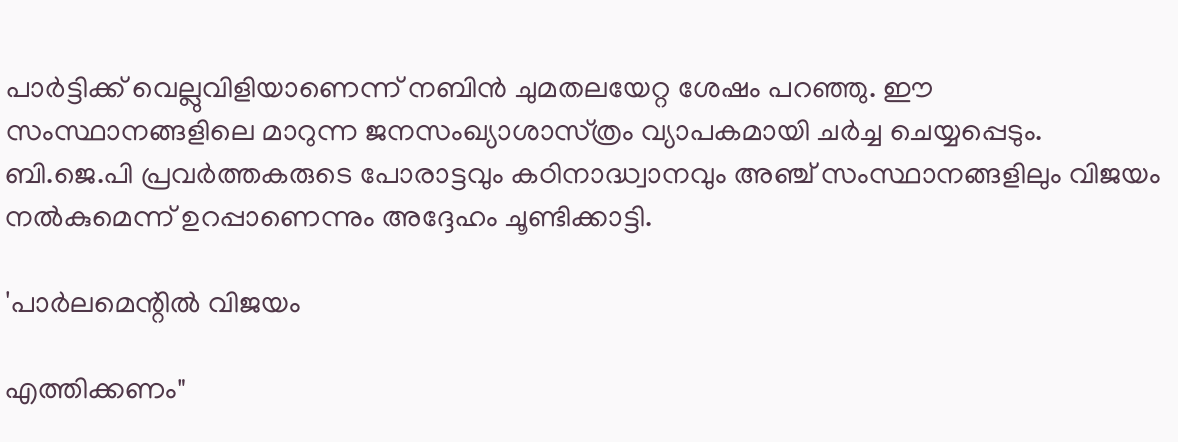പാർട്ടിക്ക് വെല്ലുവിളിയാണെന്ന് നബിൻ ചുമതലയേറ്റ ശേഷം പറഞ്ഞു. ഈ സംസ്ഥാനങ്ങളിലെ മാറുന്ന ജനസംഖ്യാശാസ്‌ത്രം വ്യാപകമായി ചർച്ച ചെയ്യപ്പെടും. ബി.ജെ.പി പ്രവർത്തകരുടെ പോരാട്ടവും കഠിനാദ്ധ്വാനവും അഞ്ച് സംസ്ഥാനങ്ങളിലും വിജയം നൽകുമെന്ന് ഉറപ്പാണെന്നും അദ്ദേഹം ചൂണ്ടിക്കാട്ടി.

'പാർലമെന്റിൽ വിജയം

എത്തിക്കണം"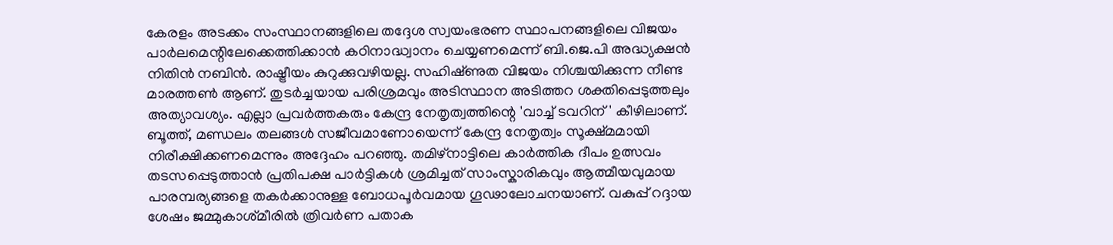കേരളം അടക്കം സംസ്ഥാനങ്ങളിലെ തദ്ദേശ സ്വയംഭരണ സ്ഥാപനങ്ങളിലെ വിജയം പാർലമെന്റിലേക്കെത്തിക്കാൻ കഠിനാദ്ധ്വാനം ചെയ്യണമെന്ന് ബി.ജെ.പി അദ്ധ്യക്ഷൻ നിതിൻ നബിൻ. രാഷ്ട്രീയം കുറുക്കുവഴിയല്ല. സഹിഷ്‌ണുത വിജയം നിശ്ചയിക്കുന്ന നീണ്ട മാരത്തൺ ആണ്. തുടർച്ചയായ പരിശ്രമവും അടിസ്ഥാന അടിത്തറ ശക്തിപ്പെടുത്തലും അത്യാവശ്യം. എല്ലാ പ്രവർത്തകരും കേന്ദ്ര നേതൃത്വത്തിന്റെ 'വാച്ച് ടവറിന്' കീഴിലാണ്. ബൂത്ത്, മണ്ഡലം തലങ്ങൾ സജീവമാണോയെന്ന് കേന്ദ്ര നേതൃത്വം സൂക്ഷ്മമായി നിരീക്ഷിക്കണമെന്നും അദ്ദേഹം പറഞ്ഞു. തമിഴ്‌നാട്ടിലെ കാർത്തിക ദീപം ഉത്സവം തടസപ്പെടുത്താൻ പ്രതിപക്ഷ പാർട്ടികൾ ശ്രമിച്ചത് സാംസ്കാരികവും ആത്മീയവുമായ പാരമ്പര്യങ്ങളെ തകർക്കാനുള്ള ബോധപൂർവമായ ഗൂഢാലോചനയാണ്. വകുപ്പ് റദ്ദായ ശേഷം ജമ്മുകാശ‌്‌മീരിൽ ത്രിവർണ പതാക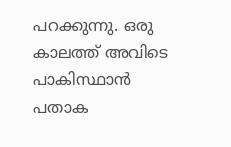പറക്കുന്നു. ഒരു കാലത്ത് അവിടെ പാകിസ്ഥാൻ പതാക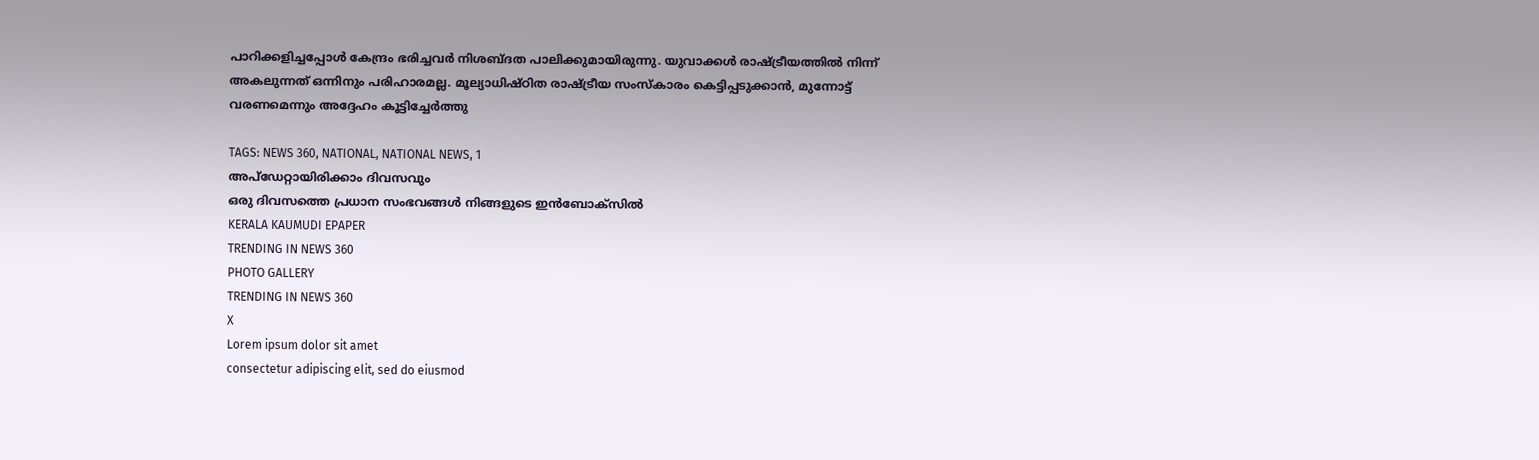പാറിക്കളിച്ചപ്പോൾ കേന്ദ്രം ഭരിച്ചവർ നിശബ്ദത പാലിക്കുമായിരുന്നു. യുവാക്കൾ രാഷ്ട്രീയത്തിൽ നിന്ന് അകലുന്നത് ഒന്നിനും പരിഹാരമല്ല. മൂല്യാധിഷ്ഠിത രാഷ്ട്രീയ സംസ്കാരം കെട്ടിപ്പടുക്കാൻ, മുന്നോട്ട് വരണമെന്നും അദ്ദേഹം കൂട്ടിച്ചേർത്തു

TAGS: NEWS 360, NATIONAL, NATIONAL NEWS, 1
അപ്ഡേറ്റായിരിക്കാം ദിവസവും
ഒരു ദിവസത്തെ പ്രധാന സംഭവങ്ങൾ നിങ്ങളുടെ ഇൻബോക്സിൽ
KERALA KAUMUDI EPAPER
TRENDING IN NEWS 360
PHOTO GALLERY
TRENDING IN NEWS 360
X
Lorem ipsum dolor sit amet
consectetur adipiscing elit, sed do eiusmod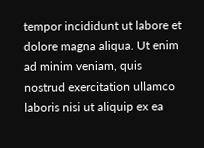tempor incididunt ut labore et dolore magna aliqua. Ut enim ad minim veniam, quis nostrud exercitation ullamco laboris nisi ut aliquip ex ea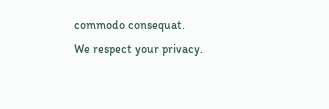commodo consequat.
We respect your privacy.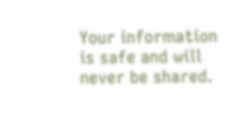Your information is safe and will never be shared.